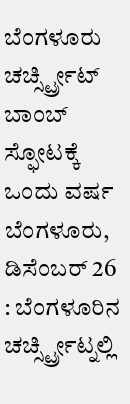ಬೆಂಗಳೂರು ಚರ್ಚ್ಸ್ಟ್ರೀಟ್ ಬಾಂಬ್ ಸ್ಫೋಟಕ್ಕೆ ಒಂದು ವರ್ಷ
ಬೆಂಗಳೂರು, ಡಿಸೆಂಬರ್ 26 : ಬೆಂಗಳೂರಿನ ಚರ್ಚ್ಸ್ಟ್ರೀಟ್ನಲ್ಲಿ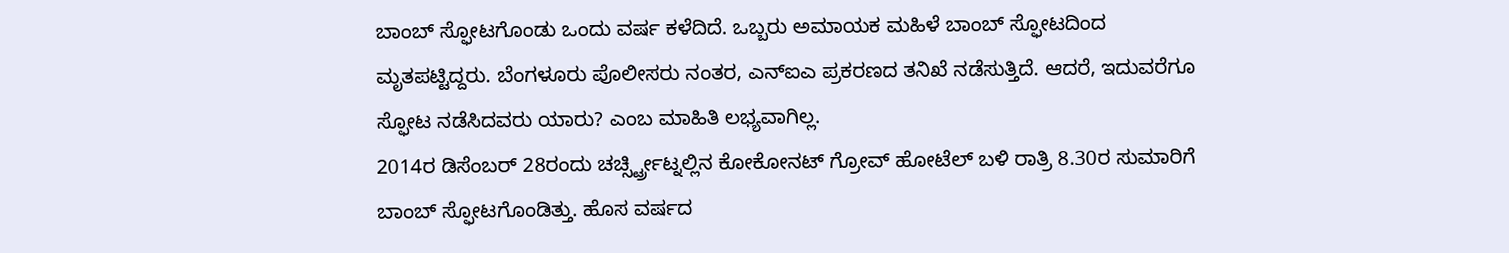ಬಾಂಬ್ ಸ್ಫೋಟಗೊಂಡು ಒಂದು ವರ್ಷ ಕಳೆದಿದೆ. ಒಬ್ಬರು ಅಮಾಯಕ ಮಹಿಳೆ ಬಾಂಬ್ ಸ್ಫೋಟದಿಂದ ಮೃತಪಟ್ಟಿದ್ದರು. ಬೆಂಗಳೂರು ಪೊಲೀಸರು ನಂತರ, ಎನ್ಐಎ ಪ್ರಕರಣದ ತನಿಖೆ ನಡೆಸುತ್ತಿದೆ. ಆದರೆ, ಇದುವರೆಗೂ ಸ್ಫೋಟ ನಡೆಸಿದವರು ಯಾರು? ಎಂಬ ಮಾಹಿತಿ ಲಭ್ಯವಾಗಿಲ್ಲ.
2014ರ ಡಿಸೆಂಬರ್ 28ರಂದು ಚರ್ಚ್ಸ್ಟ್ರೀಟ್ನಲ್ಲಿನ ಕೋಕೋನಟ್ ಗ್ರೋವ್ ಹೋಟೆಲ್ ಬಳಿ ರಾತ್ರಿ 8.30ರ ಸುಮಾರಿಗೆ ಬಾಂಬ್ ಸ್ಫೋಟಗೊಂಡಿತ್ತು. ಹೊಸ ವರ್ಷದ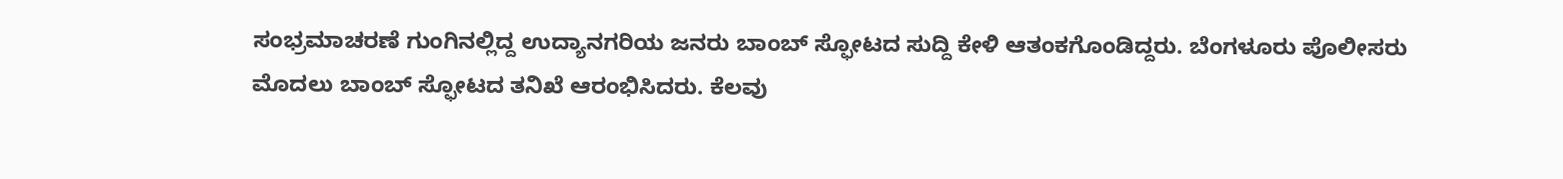ಸಂಭ್ರಮಾಚರಣೆ ಗುಂಗಿನಲ್ಲಿದ್ದ ಉದ್ಯಾನಗರಿಯ ಜನರು ಬಾಂಬ್ ಸ್ಫೋಟದ ಸುದ್ದಿ ಕೇಳಿ ಆತಂಕಗೊಂಡಿದ್ದರು. ಬೆಂಗಳೂರು ಪೊಲೀಸರು ಮೊದಲು ಬಾಂಬ್ ಸ್ಫೋಟದ ತನಿಖೆ ಆರಂಭಿಸಿದರು. ಕೆಲವು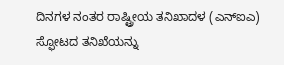ದಿನಗಳ ನಂತರ ರಾಷ್ಟ್ರೀಯ ತನಿಖಾದಳ (ಎನ್ಐಎ) ಸ್ಫೋಟದ ತನಿಖೆಯನ್ನು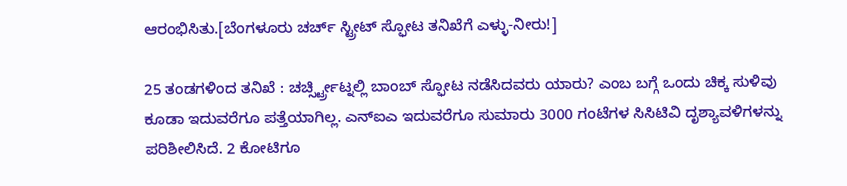ಆರಂಭಿಸಿತು.[ಬೆಂಗಳೂರು ಚರ್ಚ್ ಸ್ಟ್ರೀಟ್ ಸ್ಫೋಟ ತನಿಖೆಗೆ ಎಳ್ಳು-ನೀರು!]

25 ತಂಡಗಳಿಂದ ತನಿಖೆ : ಚರ್ಚ್ಸ್ಟ್ರೀಟ್ನಲ್ಲಿ ಬಾಂಬ್ ಸ್ಫೋಟ ನಡೆಸಿದವರು ಯಾರು? ಎಂಬ ಬಗ್ಗೆ ಒಂದು ಚಿಕ್ಕ ಸುಳಿವು ಕೂಡಾ ಇದುವರೆಗೂ ಪತ್ತೆಯಾಗಿಲ್ಲ. ಎನ್ಐಎ ಇದುವರೆಗೂ ಸುಮಾರು 3000 ಗಂಟೆಗಳ ಸಿಸಿಟಿವಿ ದೃಶ್ಯಾವಳಿಗಳನ್ನು ಪರಿಶೀಲಿಸಿದೆ. 2 ಕೋಟಿಗೂ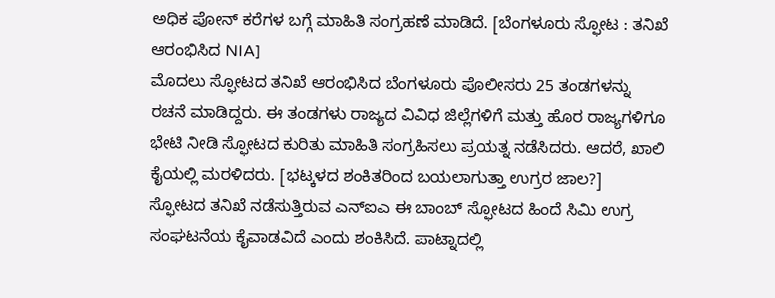ಅಧಿಕ ಪೋನ್ ಕರೆಗಳ ಬಗ್ಗೆ ಮಾಹಿತಿ ಸಂಗ್ರಹಣೆ ಮಾಡಿದೆ. [ಬೆಂಗಳೂರು ಸ್ಫೋಟ : ತನಿಖೆ ಆರಂಭಿಸಿದ NIA]
ಮೊದಲು ಸ್ಫೋಟದ ತನಿಖೆ ಆರಂಭಿಸಿದ ಬೆಂಗಳೂರು ಪೊಲೀಸರು 25 ತಂಡಗಳನ್ನು ರಚನೆ ಮಾಡಿದ್ದರು. ಈ ತಂಡಗಳು ರಾಜ್ಯದ ವಿವಿಧ ಜಿಲ್ಲೆಗಳಿಗೆ ಮತ್ತು ಹೊರ ರಾಜ್ಯಗಳಿಗೂ ಭೇಟಿ ನೀಡಿ ಸ್ಫೋಟದ ಕುರಿತು ಮಾಹಿತಿ ಸಂಗ್ರಹಿಸಲು ಪ್ರಯತ್ನ ನಡೆಸಿದರು. ಆದರೆ, ಖಾಲಿ ಕೈಯಲ್ಲಿ ಮರಳಿದರು. [ಭಟ್ಕಳದ ಶಂಕಿತರಿಂದ ಬಯಲಾಗುತ್ತಾ ಉಗ್ರರ ಜಾಲ?]
ಸ್ಫೋಟದ ತನಿಖೆ ನಡೆಸುತ್ತಿರುವ ಎನ್ಐಎ ಈ ಬಾಂಬ್ ಸ್ಫೋಟದ ಹಿಂದೆ ಸಿಮಿ ಉಗ್ರ ಸಂಘಟನೆಯ ಕೈವಾಡವಿದೆ ಎಂದು ಶಂಕಿಸಿದೆ. ಪಾಟ್ನಾದಲ್ಲಿ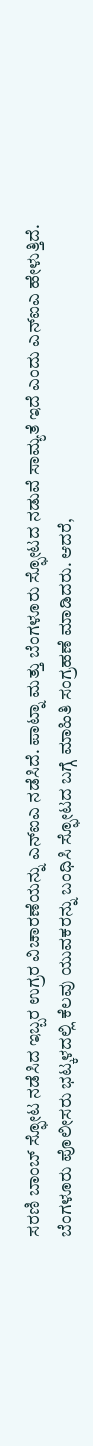ಸರಣಿ ಬಾಂಬ್ ಸ್ಫೋಟ ನಡೆಸಿದ ಇಬ್ಬರ ಉಗ್ರರ ವಿಚಾರಣೆಯನ್ನು ಎನ್ಐಎ ನಡೆಸಿದೆ. ಪಾಟ್ನಾ ಮತ್ತು ಬೆಂಗಳೂರು ಸ್ಫೋಟದ ನಡುವೆ ಸಾಮ್ಯತೆ ಇದೆ ಎಂದು ಎನ್ಐಎ ಹೇಳುತ್ತಿದೆ.
ಬೆಂಗಳೂರು ಪೊಲೀಸರು ಭಟ್ಕಳದಲ್ಲಿ ಕೆಲವು ಯುವಕರನ್ನು ಬಂಧಿಸಿ ಸ್ಫೋಟದ ಬಗ್ಗೆ ಮಾಹಿತಿ ಸಂಗ್ರಹಣೆ ಮಾಡಿದರು. ಆದರೆ,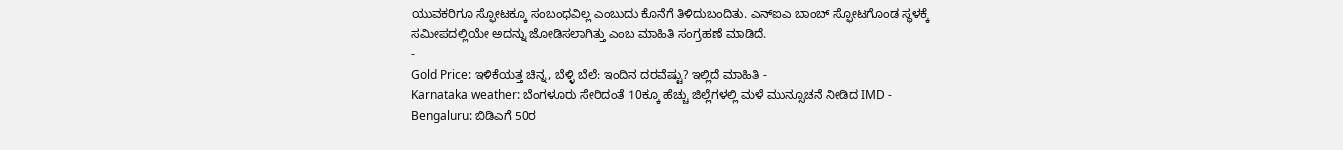ಯುವಕರಿಗೂ ಸ್ಫೋಟಕ್ಕೂ ಸಂಬಂಧವಿಲ್ಲ ಎಂಬುದು ಕೊನೆಗೆ ತಿಳಿದುಬಂದಿತು. ಎನ್ಐಎ ಬಾಂಬ್ ಸ್ಫೋಟಗೊಂಡ ಸ್ಥಳಕ್ಕೆ ಸಮೀಪದಲ್ಲಿಯೇ ಅದನ್ನು ಜೋಡಿಸಲಾಗಿತ್ತು ಎಂಬ ಮಾಹಿತಿ ಸಂಗ್ರಹಣೆ ಮಾಡಿದೆ.
-
Gold Price: ಇಳಿಕೆಯತ್ತ ಚಿನ್ನ, ಬೆಳ್ಳಿ ಬೆಲೆ: ಇಂದಿನ ದರವೆಷ್ಟು? ಇಲ್ಲಿದೆ ಮಾಹಿತಿ -
Karnataka weather: ಬೆಂಗಳೂರು ಸೇರಿದಂತೆ 10ಕ್ಕೂ ಹೆಚ್ಚು ಜಿಲ್ಲೆಗಳಲ್ಲಿ ಮಳೆ ಮುನ್ಸೂಚನೆ ನೀಡಿದ IMD -
Bengaluru: ಬಿಡಿಎಗೆ 50ರ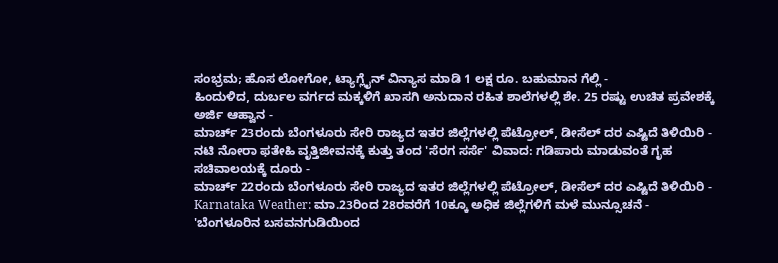ಸಂಭ್ರಮ; ಹೊಸ ಲೋಗೋ, ಟ್ಯಾಗ್ಲೈನ್ ವಿನ್ಯಾಸ ಮಾಡಿ 1 ಲಕ್ಷ ರೂ. ಬಹುಮಾನ ಗೆಲ್ಲಿ -
ಹಿಂದುಳಿದ, ದುರ್ಬಲ ವರ್ಗದ ಮಕ್ಕಳಿಗೆ ಖಾಸಗಿ ಅನುದಾನ ರಹಿತ ಶಾಲೆಗಳಲ್ಲಿ ಶೇ. 25 ರಷ್ಟು ಉಚಿತ ಪ್ರವೇಶಕ್ಕೆ ಅರ್ಜಿ ಆಹ್ವಾನ -
ಮಾರ್ಚ್ 23ರಂದು ಬೆಂಗಳೂರು ಸೇರಿ ರಾಜ್ಯದ ಇತರ ಜಿಲ್ಲೆಗಳಲ್ಲಿ ಪೆಟ್ರೋಲ್, ಡೀಸೆಲ್ ದರ ಎಷ್ಟಿದೆ ತಿಳಿಯಿರಿ -
ನಟಿ ನೋರಾ ಫತೇಹಿ ವೃತ್ತಿಜೀವನಕ್ಕೆ ಕುತ್ತು ತಂದ 'ಸೆರಗ ಸರ್ಸೆ' ವಿವಾದ: ಗಡಿಪಾರು ಮಾಡುವಂತೆ ಗೃಹ ಸಚಿವಾಲಯಕ್ಕೆ ದೂರು -
ಮಾರ್ಚ್ 22ರಂದು ಬೆಂಗಳೂರು ಸೇರಿ ರಾಜ್ಯದ ಇತರ ಜಿಲ್ಲೆಗಳಲ್ಲಿ ಪೆಟ್ರೋಲ್, ಡೀಸೆಲ್ ದರ ಎಷ್ಟಿದೆ ತಿಳಿಯಿರಿ -
Karnataka Weather: ಮಾ.23ರಿಂದ 28ರವರೆಗೆ 10ಕ್ಕೂ ಅಧಿಕ ಜಿಲ್ಲೆಗಳಿಗೆ ಮಳೆ ಮುನ್ಸೂಚನೆ -
'ಬೆಂಗಳೂರಿನ ಬಸವನಗುಡಿಯಿಂದ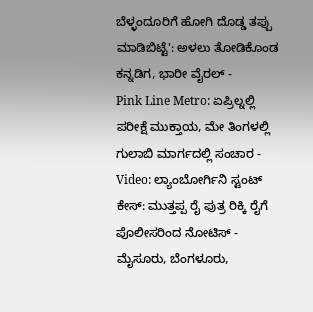ಬೆಳ್ಳಂದೂರಿಗೆ ಹೋಗಿ ದೊಡ್ಡ ತಪ್ಪು ಮಾಡಿಬಿಟ್ಟೆ': ಅಳಲು ತೋಡಿಕೊಂಡ ಕನ್ನಡಿಗ, ಭಾರೀ ವೈರಲ್ -
Pink Line Metro: ಏಪ್ರಿಲ್ನಲ್ಲಿ ಪರೀಕ್ಷೆ ಮುಕ್ತಾಯ, ಮೇ ತಿಂಗಳಲ್ಲಿ ಗುಲಾಬಿ ಮಾರ್ಗದಲ್ಲಿ ಸಂಚಾರ -
Video: ಲ್ಯಾಂಬೋರ್ಗಿನಿ ಸ್ಟಂಟ್ ಕೇಸ್: ಮುತ್ತಪ್ಪ ರೈ ಪುತ್ರ ರಿಕ್ಕಿ ರೈಗೆ ಪೊಲೀಸರಿಂದ ನೋಟಿಸ್ -
ಮೈಸೂರು, ಬೆಂಗಳೂರು,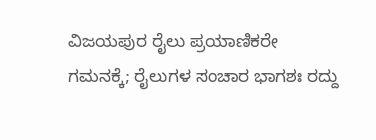ವಿಜಯಪುರ ರೈಲು ಪ್ರಯಾಣಿಕರೇ ಗಮನಕ್ಕೆ; ರೈಲುಗಳ ಸಂಚಾರ ಭಾಗಶಃ ರದ್ದು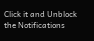Click it and Unblock the Notifications